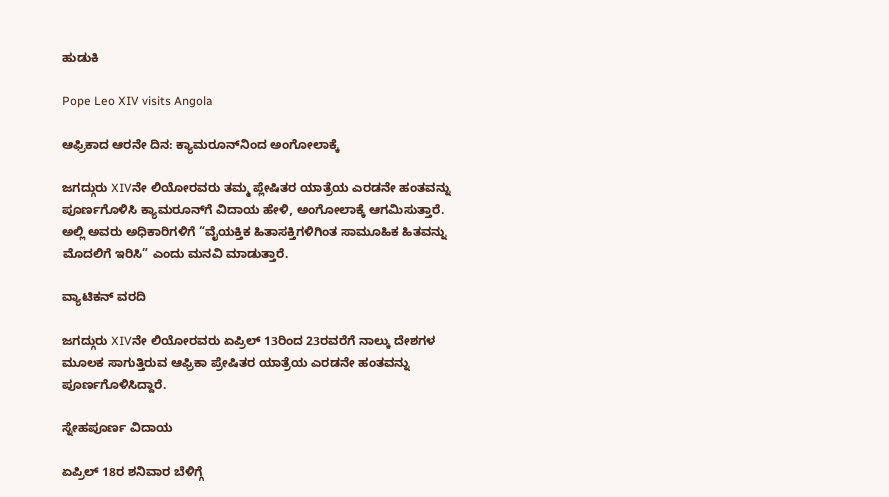ಹುಡುಕಿ

Pope Leo XIV visits Angola

ಆಫ್ರಿಕಾದ ಆರನೇ ದಿನ: ಕ್ಯಾಮರೂನ್‌ನಿಂದ ಅಂಗೋಲಾಕ್ಕೆ

ಜಗದ್ಗುರು XIVನೇ ಲಿಯೋರವರು ತಮ್ಮ ಪ್ಲೇಷಿತರ ಯಾತ್ರೆಯ ಎರಡನೇ ಹಂತವನ್ನು ಪೂರ್ಣಗೊಳಿಸಿ ಕ್ಯಾಮರೂನ್‌ಗೆ ವಿದಾಯ ಹೇಳಿ, ಅಂಗೋಲಾಕ್ಕೆ ಆಗಮಿಸುತ್ತಾರೆ. ಅಲ್ಲಿ ಅವರು ಅಧಿಕಾರಿಗಳಿಗೆ “ವೈಯಕ್ತಿಕ ಹಿತಾಸಕ್ತಿಗಳಿಗಿಂತ ಸಾಮೂಹಿಕ ಹಿತವನ್ನು ಮೊದಲಿಗೆ ಇರಿಸಿ” ಎಂದು ಮನವಿ ಮಾಡುತ್ತಾರೆ.

ವ್ಯಾಟಿಕನ್ ವರದಿ

ಜಗದ್ಗುರು XIVನೇ ಲಿಯೋರವರು ಏಪ್ರಿಲ್ 13ರಿಂದ 23ರವರೆಗೆ ನಾಲ್ಕು ದೇಶಗಳ ಮೂಲಕ ಸಾಗುತ್ತಿರುವ ಆಫ್ರಿಕಾ ಪ್ರೇಷಿತರ ಯಾತ್ರೆಯ ಎರಡನೇ ಹಂತವನ್ನು ಪೂರ್ಣಗೊಳಿಸಿದ್ದಾರೆ.

ಸ್ನೇಹಪೂರ್ಣ ವಿದಾಯ

ಏಪ್ರಿಲ್ 18ರ ಶನಿವಾರ ಬೆಳಿಗ್ಗೆ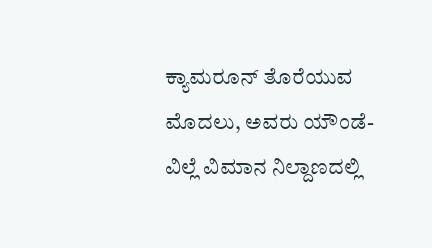ಕ್ಯಾಮರೂನ್ ತೊರೆಯುವ ಮೊದಲು, ಅವರು ಯೌಂಡೆ-ವಿಲ್ಲೆ ವಿಮಾನ ನಿಲ್ದಾಣದಲ್ಲಿ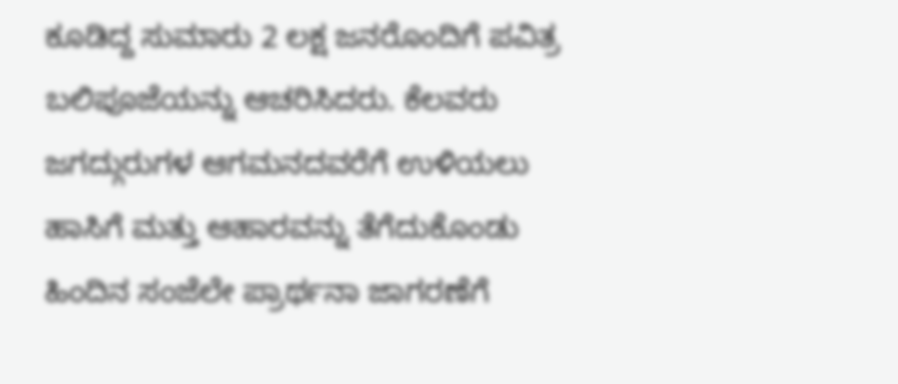ಕೂಡಿದ್ದ ಸುಮಾರು 2 ಲಕ್ಷ ಜನರೊಂದಿಗೆ ಪವಿತ್ರ ಬಲಿಪೂಜೆಯನ್ನು ಆಚರಿಸಿದರು. ಕೆಲವರು ಜಗದ್ಗುರುಗಳ ಆಗಮನದವರೆಗೆ ಉಳಿಯಲು ಹಾಸಿಗೆ ಮತ್ತು ಆಹಾರವನ್ನು ತೆಗೆದುಕೊಂಡು ಹಿಂದಿನ ಸಂಜೆಲೇ ಪ್ರಾರ್ಥನಾ ಜಾಗರಣೆಗೆ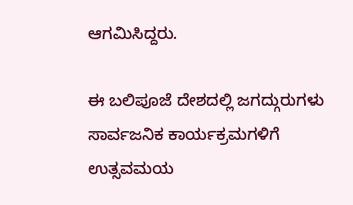ಆಗಮಿಸಿದ್ದರು.

ಈ ಬಲಿಪೂಜೆ ದೇಶದಲ್ಲಿ ಜಗದ್ಗುರುಗಳು ಸಾರ್ವಜನಿಕ ಕಾರ್ಯಕ್ರಮಗಳಿಗೆ ಉತ್ಸವಮಯ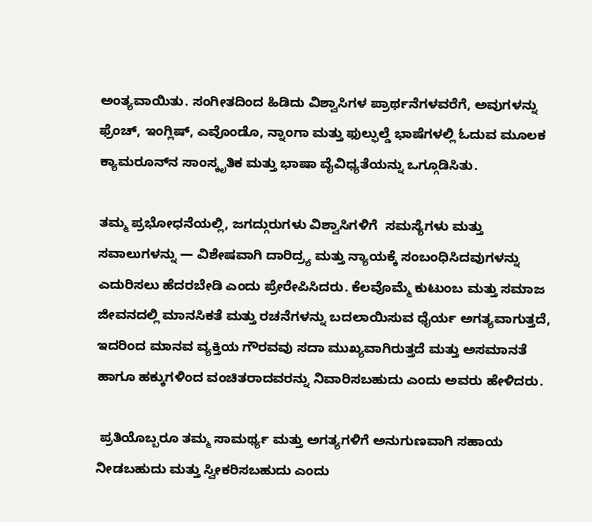ಅಂತ್ಯವಾಯಿತು. ಸಂಗೀತದಿಂದ ಹಿಡಿದು ವಿಶ್ವಾಸಿಗಳ ಪ್ರಾರ್ಥನೆಗಳವರೆಗೆ, ಅವುಗಳನ್ನು ಫ್ರೆಂಚ್, ಇಂಗ್ಲಿಷ್, ಎವೊಂಡೊ, ನ್ನಾಂಗಾ ಮತ್ತು ಫುಲ್ಫುಲ್ಡೆ ಭಾಷೆಗಳಲ್ಲಿ ಓದುವ ಮೂಲಕ ಕ್ಯಾಮರೂನ್‌ನ ಸಾಂಸ್ಕೃತಿಕ ಮತ್ತು ಭಾಷಾ ವೈವಿಧ್ಯತೆಯನ್ನು ಒಗ್ಗೂಡಿಸಿತು.

ತಮ್ಮ ಪ್ರಭೋಧನೆಯಲ್ಲಿ, ಜಗದ್ಗುರುಗಳು ವಿಶ್ವಾಸಿಗಳಿಗೆ  ಸಮಸ್ಯೆಗಳು ಮತ್ತು ಸವಾಲುಗಳನ್ನು — ವಿಶೇಷವಾಗಿ ದಾರಿದ್ರ್ಯ ಮತ್ತು ನ್ಯಾಯಕ್ಕೆ ಸಂಬಂಧಿಸಿದವುಗಳನ್ನು  ಎದುರಿಸಲು ಹೆದರಬೇಡಿ ಎಂದು ಪ್ರೇರೇಪಿಸಿದರು. ಕೆಲವೊಮ್ಮೆ ಕುಟುಂಬ ಮತ್ತು ಸಮಾಜ ಜೀವನದಲ್ಲಿ ಮಾನಸಿಕತೆ ಮತ್ತು ರಚನೆಗಳನ್ನು ಬದಲಾಯಿಸುವ ಧೈರ್ಯ ಅಗತ್ಯವಾಗುತ್ತದೆ, ಇದರಿಂದ ಮಾನವ ವ್ಯಕ್ತಿಯ ಗೌರವವು ಸದಾ ಮುಖ್ಯವಾಗಿರುತ್ತದೆ ಮತ್ತು ಅಸಮಾನತೆ ಹಾಗೂ ಹಕ್ಕುಗಳಿಂದ ವಂಚಿತರಾದವರನ್ನು ನಿವಾರಿಸಬಹುದು ಎಂದು ಅವರು ಹೇಳಿದರು.

 ಪ್ರತಿಯೊಬ್ಬರೂ ತಮ್ಮ ಸಾಮರ್ಥ್ಯ ಮತ್ತು ಅಗತ್ಯಗಳಿಗೆ ಅನುಗುಣವಾಗಿ ಸಹಾಯ ನೀಡಬಹುದು ಮತ್ತು ಸ್ವೀಕರಿಸಬಹುದು ಎಂದು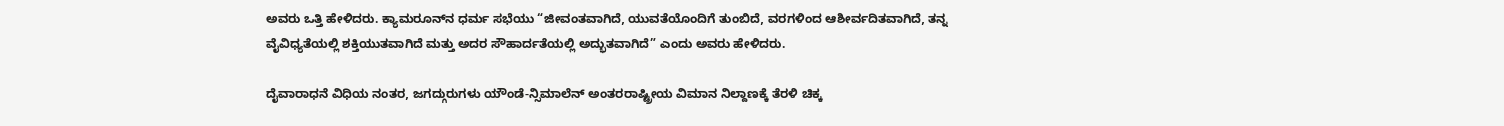ಅವರು ಒತ್ತಿ ಹೇಳಿದರು. ಕ್ಯಾಮರೂನ್‌ನ ಧರ್ಮ ಸಭೆಯು “ಜೀವಂತವಾಗಿದೆ, ಯುವತೆಯೊಂದಿಗೆ ತುಂಬಿದೆ, ವರಗಳಿಂದ ಆಶೀರ್ವದಿತವಾಗಿದೆ, ತನ್ನ ವೈವಿಧ್ಯತೆಯಲ್ಲಿ ಶಕ್ತಿಯುತವಾಗಿದೆ ಮತ್ತು ಅದರ ಸೌಹಾರ್ದತೆಯಲ್ಲಿ ಅದ್ಭುತವಾಗಿದೆ” ಎಂದು ಅವರು ಹೇಳಿದರು.

ದೈವಾರಾಧನೆ ವಿಧಿಯ ನಂತರ, ಜಗದ್ಗುರುಗಳು ಯೌಂಡೆ-ನ್ಸಿಮಾಲೆನ್ ಅಂತರರಾಷ್ಟ್ರೀಯ ವಿಮಾನ ನಿಲ್ದಾಣಕ್ಕೆ ತೆರಳಿ ಚಿಕ್ಕ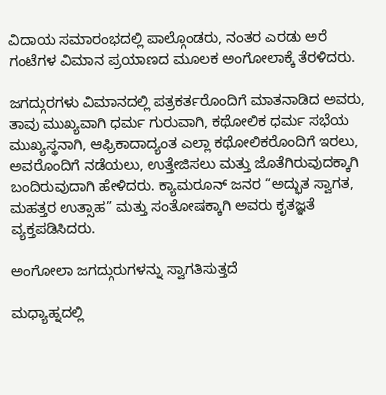ವಿದಾಯ ಸಮಾರಂಭದಲ್ಲಿ ಪಾಲ್ಗೊಂಡರು, ನಂತರ ಎರಡು ಅರೆ ಗಂಟೆಗಳ ವಿಮಾನ ಪ್ರಯಾಣದ ಮೂಲಕ ಅಂಗೋಲಾಕ್ಕೆ ತೆರಳಿದರು.

ಜಗದ್ಗುರಗಳು ವಿಮಾನದಲ್ಲಿ ಪತ್ರಕರ್ತರೊಂದಿಗೆ ಮಾತನಾಡಿದ ಅವರು, ತಾವು ಮುಖ್ಯವಾಗಿ ಧರ್ಮ ಗುರುವಾಗಿ, ಕಥೋಲಿಕ ಧರ್ಮ ಸಭೆಯ ಮುಖ್ಯಸ್ಥನಾಗಿ, ಆಫ್ರಿಕಾದಾದ್ಯಂತ ಎಲ್ಲಾ ಕಥೋಲಿಕರೊಂದಿಗೆ ಇರಲು, ಅವರೊಂದಿಗೆ ನಡೆಯಲು, ಉತ್ತೇಜಿಸಲು ಮತ್ತು ಜೊತೆಗಿರುವುದಕ್ಕಾಗಿ ಬಂದಿರುವುದಾಗಿ ಹೇಳಿದರು. ಕ್ಯಾಮರೂನ್ ಜನರ “ಅದ್ಭುತ ಸ್ವಾಗತ, ಮಹತ್ತರ ಉತ್ಸಾಹ” ಮತ್ತು ಸಂತೋಷಕ್ಕಾಗಿ ಅವರು ಕೃತಜ್ಞತೆ ವ್ಯಕ್ತಪಡಿಸಿದರು.

ಅಂಗೋಲಾ ಜಗದ್ಗುರುಗಳನ್ನು ಸ್ವಾಗತಿಸುತ್ತದೆ

ಮಧ್ಯಾಹ್ನದಲ್ಲಿ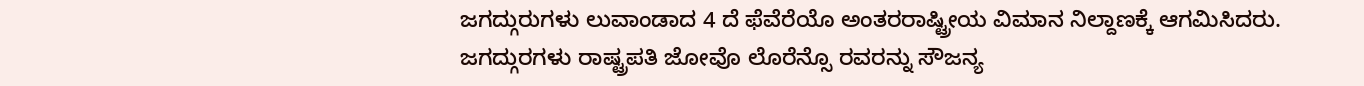ಜಗದ್ಗುರುಗಳು ಲುವಾಂಡಾದ 4 ದೆ ಫೆವೆರೆಯೊ ಅಂತರರಾಷ್ಟ್ರೀಯ ವಿಮಾನ ನಿಲ್ದಾಣಕ್ಕೆ ಆಗಮಿಸಿದರು. ಜಗದ್ಗುರಗಳು ರಾಷ್ಟ್ರಪತಿ ಜೋವೊ ಲೊರೆನ್ಸೊ ರವರನ್ನು ಸೌಜನ್ಯ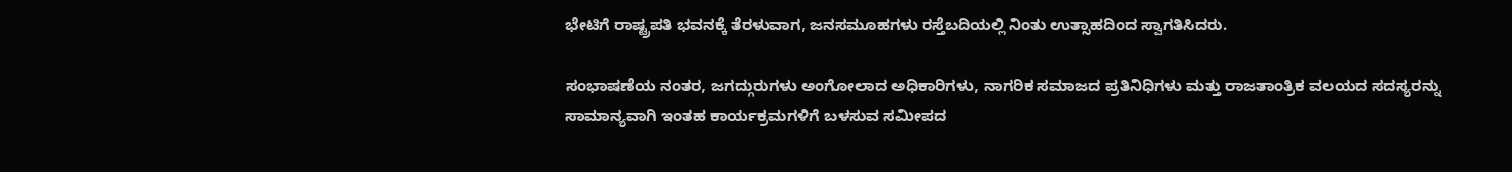ಭೇಟಿಗೆ ರಾಷ್ಟ್ರಪತಿ ಭವನಕ್ಕೆ ತೆರಳುವಾಗ, ಜನಸಮೂಹಗಳು ರಸ್ತೆಬದಿಯಲ್ಲಿ ನಿಂತು ಉತ್ಸಾಹದಿಂದ ಸ್ವಾಗತಿಸಿದರು.

ಸಂಭಾಷಣೆಯ ನಂತರ, ಜಗದ್ಗುರುಗಳು ಅಂಗೋಲಾದ ಅಧಿಕಾರಿಗಳು, ನಾಗರಿಕ ಸಮಾಜದ ಪ್ರತಿನಿಧಿಗಳು ಮತ್ತು ರಾಜತಾಂತ್ರಿಕ ವಲಯದ ಸದಸ್ಯರನ್ನು ಸಾಮಾನ್ಯವಾಗಿ ಇಂತಹ ಕಾರ್ಯಕ್ರಮಗಳಿಗೆ ಬಳಸುವ ಸಮೀಪದ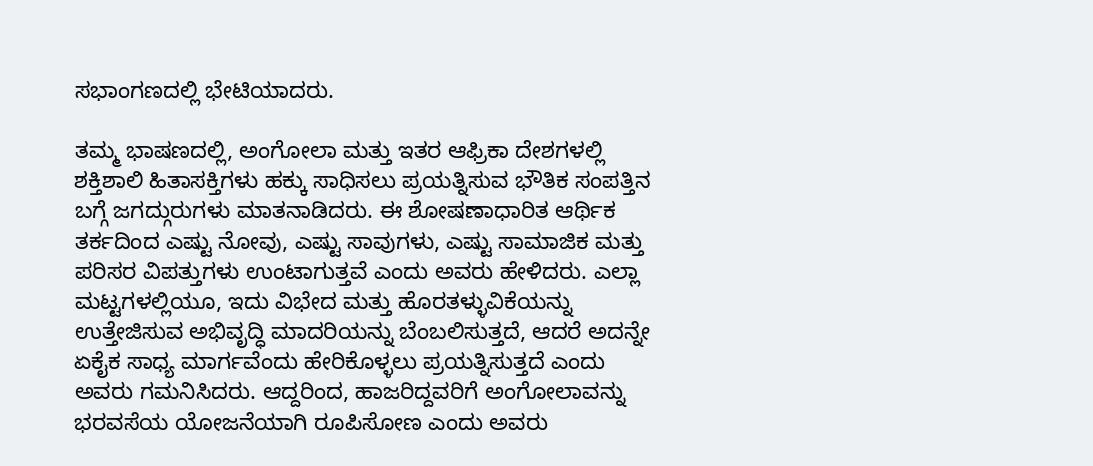ಸಭಾಂಗಣದಲ್ಲಿ ಭೇಟಿಯಾದರು.

ತಮ್ಮ ಭಾಷಣದಲ್ಲಿ, ಅಂಗೋಲಾ ಮತ್ತು ಇತರ ಆಫ್ರಿಕಾ ದೇಶಗಳಲ್ಲಿ ಶಕ್ತಿಶಾಲಿ ಹಿತಾಸಕ್ತಿಗಳು ಹಕ್ಕು ಸಾಧಿಸಲು ಪ್ರಯತ್ನಿಸುವ ಭೌತಿಕ ಸಂಪತ್ತಿನ ಬಗ್ಗೆ ಜಗದ್ಗುರುಗಳು ಮಾತನಾಡಿದರು. ಈ ಶೋಷಣಾಧಾರಿತ ಆರ್ಥಿಕ ತರ್ಕದಿಂದ ಎಷ್ಟು ನೋವು, ಎಷ್ಟು ಸಾವುಗಳು, ಎಷ್ಟು ಸಾಮಾಜಿಕ ಮತ್ತು ಪರಿಸರ ವಿಪತ್ತುಗಳು ಉಂಟಾಗುತ್ತವೆ ಎಂದು ಅವರು ಹೇಳಿದರು. ಎಲ್ಲಾ ಮಟ್ಟಗಳಲ್ಲಿಯೂ, ಇದು ವಿಭೇದ ಮತ್ತು ಹೊರತಳ್ಳುವಿಕೆಯನ್ನು ಉತ್ತೇಜಿಸುವ ಅಭಿವೃದ್ಧಿ ಮಾದರಿಯನ್ನು ಬೆಂಬಲಿಸುತ್ತದೆ, ಆದರೆ ಅದನ್ನೇ ಏಕೈಕ ಸಾಧ್ಯ ಮಾರ್ಗವೆಂದು ಹೇರಿಕೊಳ್ಳಲು ಪ್ರಯತ್ನಿಸುತ್ತದೆ ಎಂದು ಅವರು ಗಮನಿಸಿದರು. ಆದ್ದರಿಂದ, ಹಾಜರಿದ್ದವರಿಗೆ ಅಂಗೋಲಾವನ್ನು ಭರವಸೆಯ ಯೋಜನೆಯಾಗಿ ರೂಪಿಸೋಣ ಎಂದು ಅವರು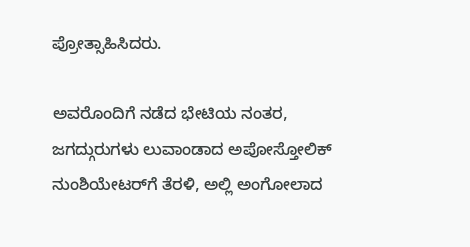ಪ್ರೋತ್ಸಾಹಿಸಿದರು.

ಅವರೊಂದಿಗೆ ನಡೆದ ಭೇಟಿಯ ನಂತರ, ಜಗದ್ಗುರುಗಳು ಲುವಾಂಡಾದ ಅಪೋಸ್ತೋಲಿಕ್ ನುಂಶಿಯೇಟರ್‌ಗೆ ತೆರಳಿ, ಅಲ್ಲಿ ಅಂಗೋಲಾದ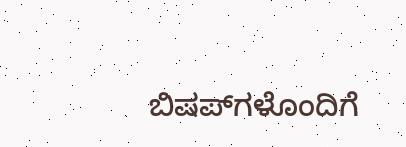ಬಿಷಪ್‌ಗಳೊಂದಿಗೆ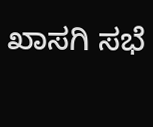ಖಾಸಗಿ ಸಭೆ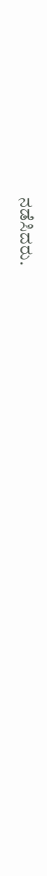ನಡೆಸಿದರು.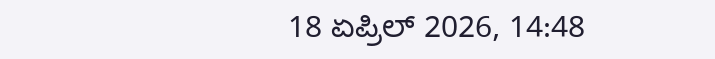18 ಏಪ್ರಿಲ್ 2026, 14:48